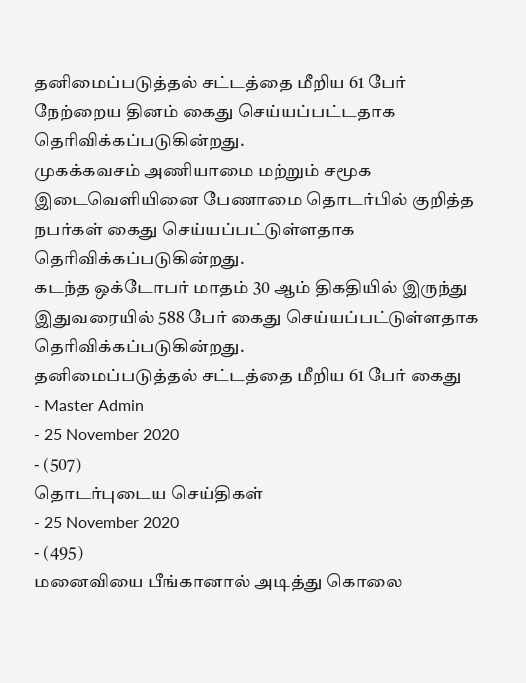தனிமைப்படுத்தல் சட்டத்தை மீறிய 61 பேர் நேற்றைய தினம் கைது செய்யப்பட்டதாக தெரிவிக்கப்படுகின்றது.
முகக்கவசம் அணியாமை மற்றும் சமூக இடைவௌியினை பேணாமை தொடர்பில் குறித்த நபர்கள் கைது செய்யப்பட்டுள்ளதாக தெரிவிக்கப்படுகின்றது.
கடந்த ஒக்டோபர் மாதம் 30 ஆம் திகதியில் இருந்து இதுவரையில் 588 பேர் கைது செய்யப்பட்டுள்ளதாக தெரிவிக்கப்படுகின்றது.
தனிமைப்படுத்தல் சட்டத்தை மீறிய 61 பேர் கைது
- Master Admin
- 25 November 2020
- (507)
தொடர்புடைய செய்திகள்
- 25 November 2020
- (495)
மனைவியை பீங்கானால் அடித்து கொலை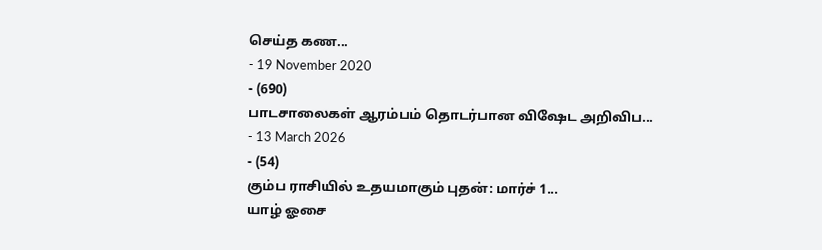செய்த கண...
- 19 November 2020
- (690)
பாடசாலைகள் ஆரம்பம் தொடர்பான விஷேட அறிவிப...
- 13 March 2026
- (54)
கும்ப ராசியில் உதயமாகும் புதன்: மார்ச் 1...
யாழ் ஓசை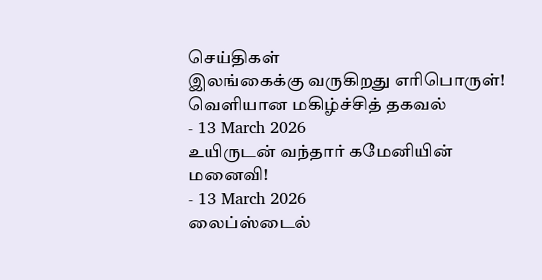செய்திகள்
இலங்கைக்கு வருகிறது எரிபொருள்! வெளியான மகிழ்ச்சித் தகவல்
- 13 March 2026
உயிருடன் வந்தார் கமேனியின் மனைவி!
- 13 March 2026
லைப்ஸ்டைல்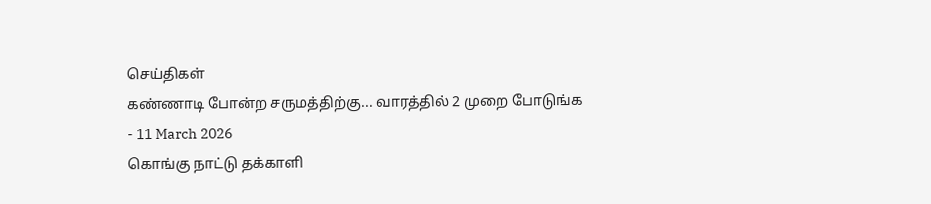செய்திகள்
கண்ணாடி போன்ற சருமத்திற்கு... வாரத்தில் 2 முறை போடுங்க
- 11 March 2026
கொங்கு நாட்டு தக்காளி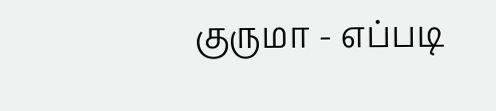குருமா - எப்படி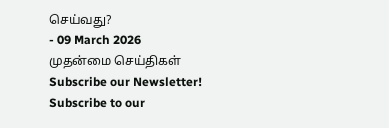செய்வது?
- 09 March 2026
முதன்மை செய்திகள்
Subscribe our Newsletter!
Subscribe to our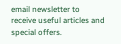email newsletter to receive useful articles and special offers.